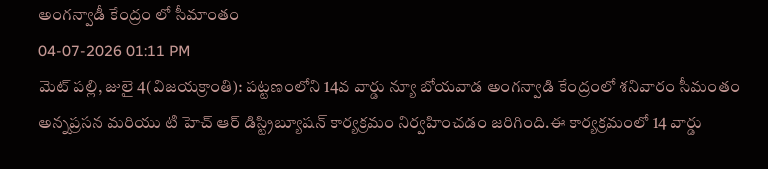అంగన్వాడీ కేంద్రం లో సీమాంతం
04-07-2026 01:11 PM
మెట్ పల్లి, జులై 4(విజయక్రాంతి): పట్టణంలోని 14వ వార్డు న్యూ బోయవాడ అంగన్వాడి కేంద్రంలో శనివారం సీమంతం అన్నప్రసన మరియు టి హెచ్ ఆర్ డిస్ట్రిబ్యూషన్ కార్యక్రమం నిర్వహించడం జరిగింది.ఈ కార్యక్రమంలో 14 వార్డు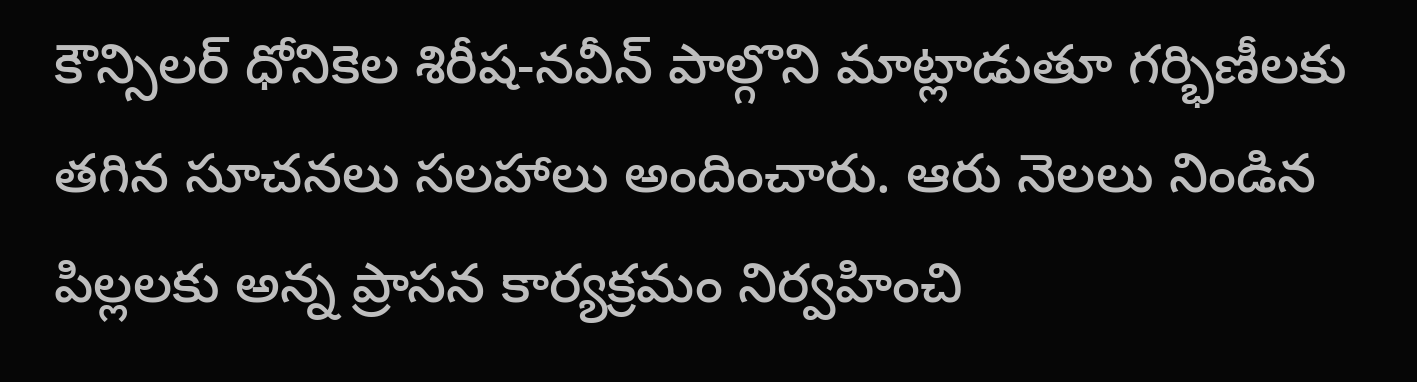కౌన్సిలర్ ధోనికెల శిరీష-నవీన్ పాల్గొని మాట్లాడుతూ గర్భిణీలకు తగిన సూచనలు సలహాలు అందించారు. ఆరు నెలలు నిండిన పిల్లలకు అన్న ప్రాసన కార్యక్రమం నిర్వహించి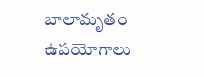బాలామృతం ఉపయోగాలు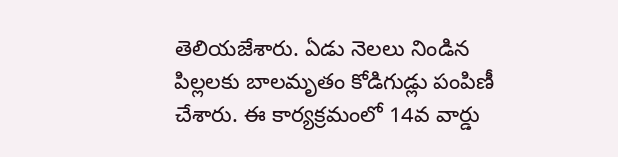తెలియజేశారు. ఏడు నెలలు నిండిన పిల్లలకు బాలమృతం కోడిగుడ్లు పంపిణీ చేశారు. ఈ కార్యక్రమంలో 14వ వార్డు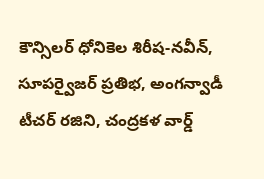కౌన్సిలర్ ధోనికెల శిరీష-నవీన్, సూపర్వైజర్ ప్రతిభ, అంగన్వాడీ టీచర్ రజిని, చంద్రకళ వార్డ్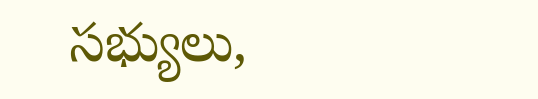సభ్యులు,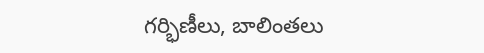గర్భిణీలు, బాలింతలు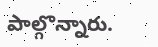పాల్గొన్నారు.